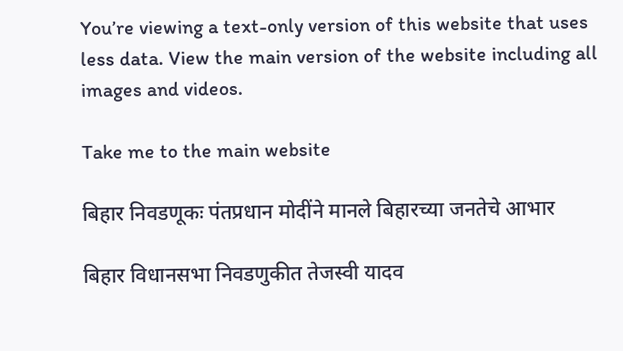You’re viewing a text-only version of this website that uses less data. View the main version of the website including all images and videos.

Take me to the main website

बिहार निवडणूकः पंतप्रधान मोदींने मानले बिहारच्या जनतेचे आभार

बिहार विधानसभा निवडणुकीत तेजस्वी यादव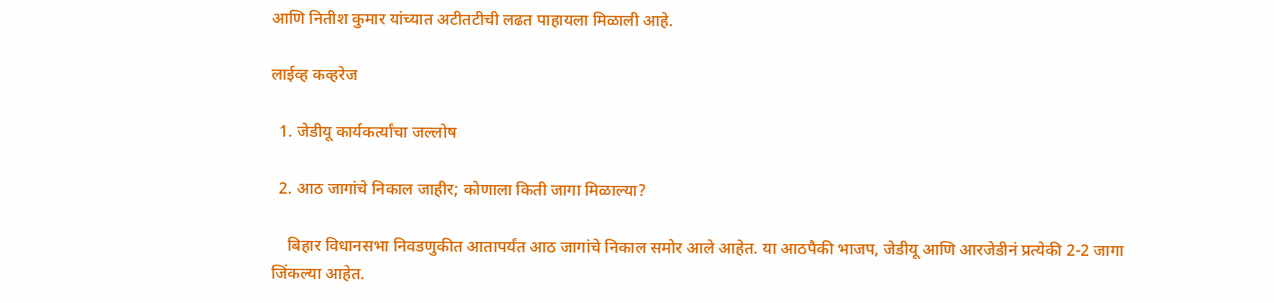आणि नितीश कुमार यांच्यात अटीतटीची लढत पाहायला मिळाली आहे.

लाईव्ह कव्हरेज

  1. जेडीयू कार्यकर्त्यांचा जल्लोष

  2. आठ जागांचे निकाल जाहीर; कोणाला किती जागा मिळाल्या?

    बिहार विधानसभा निवडणुकीत आतापर्यंत आठ जागांचे निकाल समोर आले आहेत. या आठपैकी भाजप, जेडीयू आणि आरजेडीनं प्रत्येकी 2-2 जागा जिंकल्या आहेत.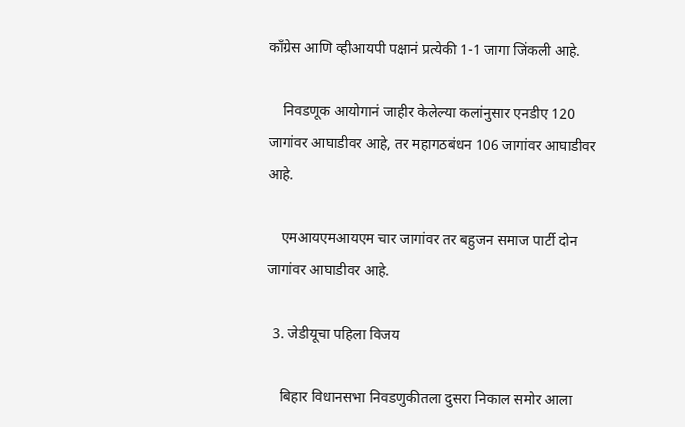काँग्रेस आणि व्हीआयपी पक्षानं प्रत्येकी 1-1 जागा जिंकली आहे.

    निवडणूक आयोगानं जाहीर केलेल्या कलांनुसार एनडीए 120 जागांवर आघाडीवर आहे, तर महागठबंधन 106 जागांवर आघाडीवर आहे.

    एमआयएमआयएम चार जागांवर तर बहुजन समाज पार्टी दोन जागांवर आघाडीवर आहे.

  3. जेडीयूचा पहिला विजय

    बिहार विधानसभा निवडणुकीतला दुसरा निकाल समोर आला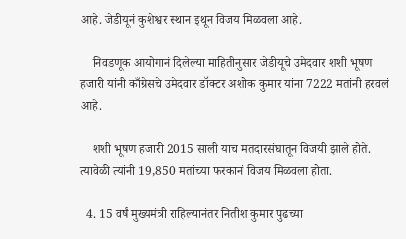आहे. जेडीयूनं कुशेश्वर स्थान इथून विजय मिळवला आहे.

    निवडणूक आयोगानं दिलेल्या माहितीनुसार जेडीयूचे उमेदवार शशी भूषण हजारी यांनी काँग्रेसचे उमेदवार डॉक्टर अशोक कुमार यांना 7222 मतांनी हरवलं आहे.

    शशी भूषण हजारी 2015 साली याच मतदारसंघातून विजयी झाले होते. त्यावेळी त्यांनी 19,850 मतांच्या फरकानं विजय मिळवला होता.

  4. 15 वर्षं मुख्यमंत्री राहिल्यानंतर नितीश कुमार पुढच्या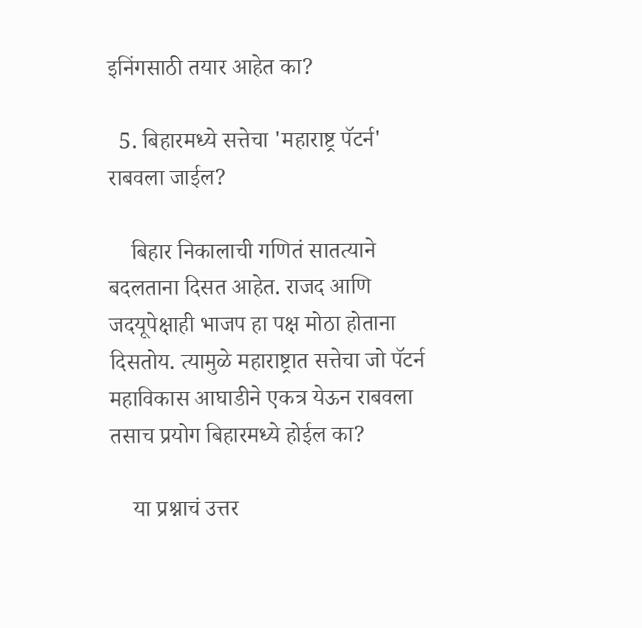इनिंगसाठी तयार आहेत का?

  5. बिहारमध्ये सत्तेचा 'महाराष्ट्र पॅटर्न' राबवला जाईल?

    बिहार निकालाची गणितं सातत्याने बदलताना दिसत आहेत. राजद आणि जदयूपेक्षाही भाजप हा पक्ष मोठा होताना दिसतोय. त्यामुळे महाराष्ट्रात सत्तेचा जो पॅटर्न महाविकास आघाडीने एकत्र येऊन राबवला तसाच प्रयोग बिहारमध्ये होईल का?

    या प्रश्नाचं उत्तर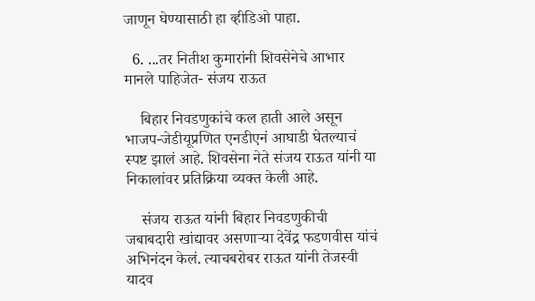जाणून घेण्यासाठी हा व्हीडिओ पाहा.

  6. ...तर नितीश कुमारांनी शिवसेनेचे आभार मानले पाहिजेत- संजय राऊत

    बिहार निवडणुकांचे कल हाती आले असून भाजप-जेडीयूप्रणित एनडीएनं आघाडी घेतल्याचं स्पष्ट झालं आहे. शिवसेना नेते संजय राऊत यांनी या निकालांवर प्रतिक्रिया व्यक्त केली आहे.

    संजय राऊत यांनी बिहार निवडणुकीची जबाबदारी खांद्यावर असणाऱ्या देवेंद्र फडणवीस यांचं अभिनंदन केलं. त्याचबरोबर राऊत यांनी तेजस्वी यादव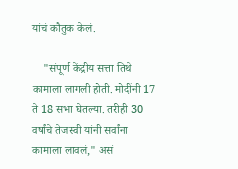यांचं कौतुक केलं.

    "संपूर्ण केंद्रीय सत्ता तिथे कामाला लागली होती. मोदींनी 17 ते 18 सभा घेतल्या. तरीही 30 वर्षांचे तेजस्वी यांनी सर्वांना कामाला लावलं," असं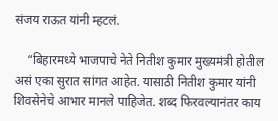संजय राऊत यांनी म्हटलं.

    “बिहारमध्ये भाजपाचे नेते नितीश कुमार मुख्यमंत्री होतील असं एका सुरात सांगत आहेत. यासाठी नितीश कुमार यांनी शिवसेनेचे आभार मानले पाहिजेत. शब्द फिरवल्यानंतर काय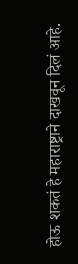होऊ शकतं हे महाराष्ट्राने दाखवून दिलं आहे.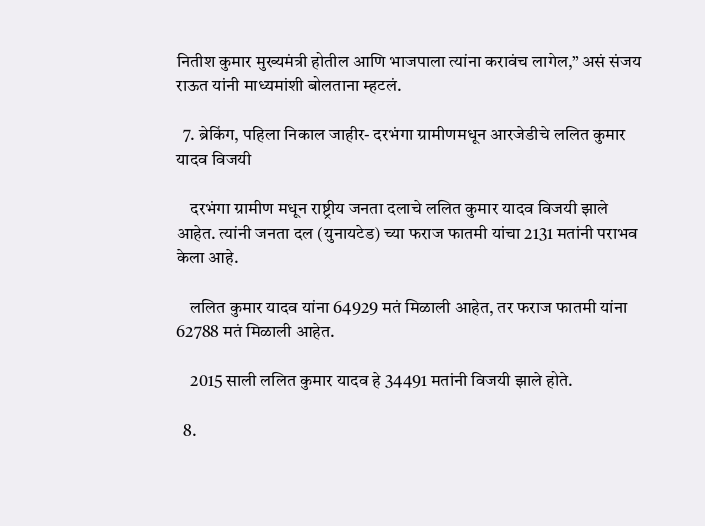नितीश कुमार मुख्यमंत्री होतील आणि भाजपाला त्यांना करावंच लागेल,” असं संजय राऊत यांनी माध्यमांशी बोलताना म्हटलं.

  7. ब्रेकिंग, पहिला निकाल जाहीर- दरभंगा ग्रामीणमधून आरजेडीचे ललित कुमार यादव विजयी

    दरभंगा ग्रामीण मधून राष्ट्रीय जनता दलाचे ललित कुमार यादव विजयी झाले आहेत. त्यांनी जनता दल (युनायटेड) च्या फराज फातमी यांचा 2131 मतांनी पराभव केला आहे.

    ललित कुमार यादव यांना 64929 मतं मिळाली आहेत, तर फराज फातमी यांना 62788 मतं मिळाली आहेत.

    2015 साली ललित कुमार यादव हे 34491 मतांनी विजयी झाले होते.

  8.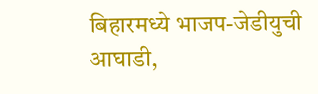बिहारमध्ये भाजप-जेडीयुची आघाडी,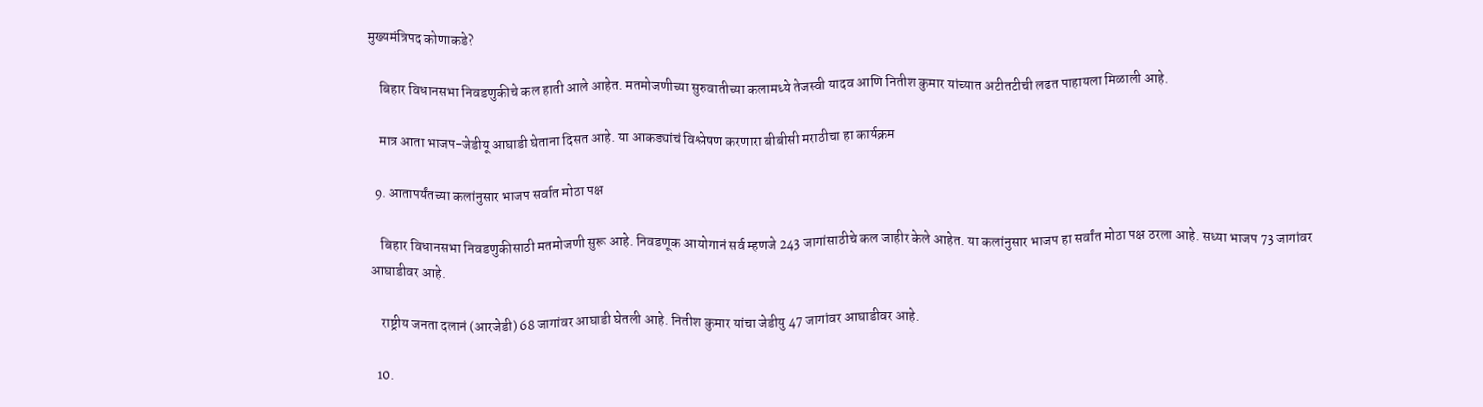मुख्यमंत्रिपद कोणाकडे?

    बिहार विधानसभा निवडणुकीचे कल हाती आले आहेत. मतमोजणीच्या सुरुवातीच्या कलामध्ये तेजस्वी यादव आणि नितीश कुमार यांच्यात अटीतटीची लढत पाहायला मिळाली आहे.

    मात्र आता भाजप-जेडीयू आघाडी घेताना दिसत आहे. या आकड्यांचं विश्लेषण करणारा बीबीसी मराठीचा हा कार्यक्रम

  9. आतापर्यंतच्या कलांनुसार भाजप सर्वात मोठा पक्ष

    बिहार विधानसभा निवडणुकीसाठी मतमोजणी सुरू आहे. निवडणूक आयोगानं सर्व म्हणजे 243 जागांसाठीचे कल जाहीर केले आहेत. या कलांनुसार भाजप हा सर्वांत मोठा पक्ष ठरला आहे. सध्या भाजप 73 जागांवर आघाडीवर आहे.

    राष्ट्रीय जनता दलानं (आरजेडी) 68 जागांवर आघाडी घेतली आहे. नितीश कुमार यांचा जेडीयु 47 जागांवर आघाडीवर आहे.

  10.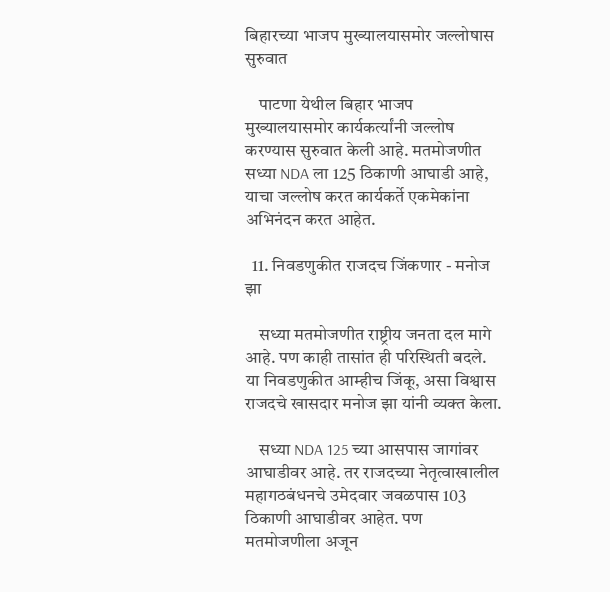बिहारच्या भाजप मुख्यालयासमोर जल्लोषास सुरुवात

    पाटणा येथील बिहार भाजप मुख्यालयासमोर कार्यकर्त्यांनी जल्लोष करण्यास सुरुवात केली आहे. मतमोजणीत सध्या NDA ला 125 ठिकाणी आघाडी आहे, याचा जल्लोष करत कार्यकर्ते एकमेकांना अभिनंदन करत आहेत.

  11. निवडणुकीत राजदच जिंकणार - मनोज झा

    सध्या मतमोजणीत राष्ट्रीय जनता दल मागे आहे. पण काही तासांत ही परिस्थिती बदले. या निवडणुकीत आम्हीच जिंकू, असा विश्वास राजदचे खासदार मनोज झा यांनी व्यक्त केला.

    सध्या NDA 125 च्या आसपास जागांवर आघाडीवर आहे. तर राजदच्या नेतृत्वाखालील महागठबंधनचे उमेदवार जवळपास 103 ठिकाणी आघाडीवर आहेत. पण मतमोजणीला अजून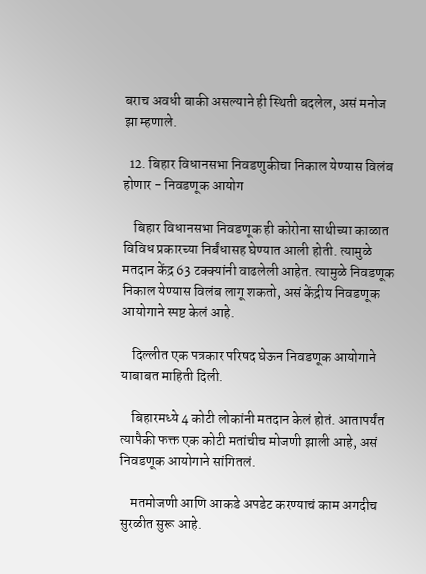बराच अवधी बाकी असल्याने ही स्थिती बदलेल, असं मनोज झा म्हणाले.

  12. बिहार विधानसभा निवडणुकीचा निकाल येण्यास विलंब होणार - निवडणूक आयोग

    बिहार विधानसभा निवडणूक ही कोरोना साथीच्या काळात विविध प्रकारच्या निर्बंधासह घेण्यात आली होती. त्यामुळे मतदान केंद्र 63 टक्क्यांनी वाढलेली आहेत. त्यामुळे निवडणूक निकाल येण्यास विलंब लागू शकतो, असं केंद्रीय निवडणूक आयोगाने स्पष्ट केलं आहे.

    दिल्लीत एक पत्रकार परिषद घेऊन निवडणूक आयोगाने याबाबत माहिती दिली.

    बिहारमध्ये 4 कोटी लोकांनी मतदान केलं होतं. आतापर्यंत त्यापैकी फक्त एक कोटी मतांचीच मोजणी झाली आहे, असं निवडणूक आयोगाने सांगितलं.

    मतमोजणी आणि आकडे अपडेट करण्याचं काम अगदीच सुरळीत सुरू आहे.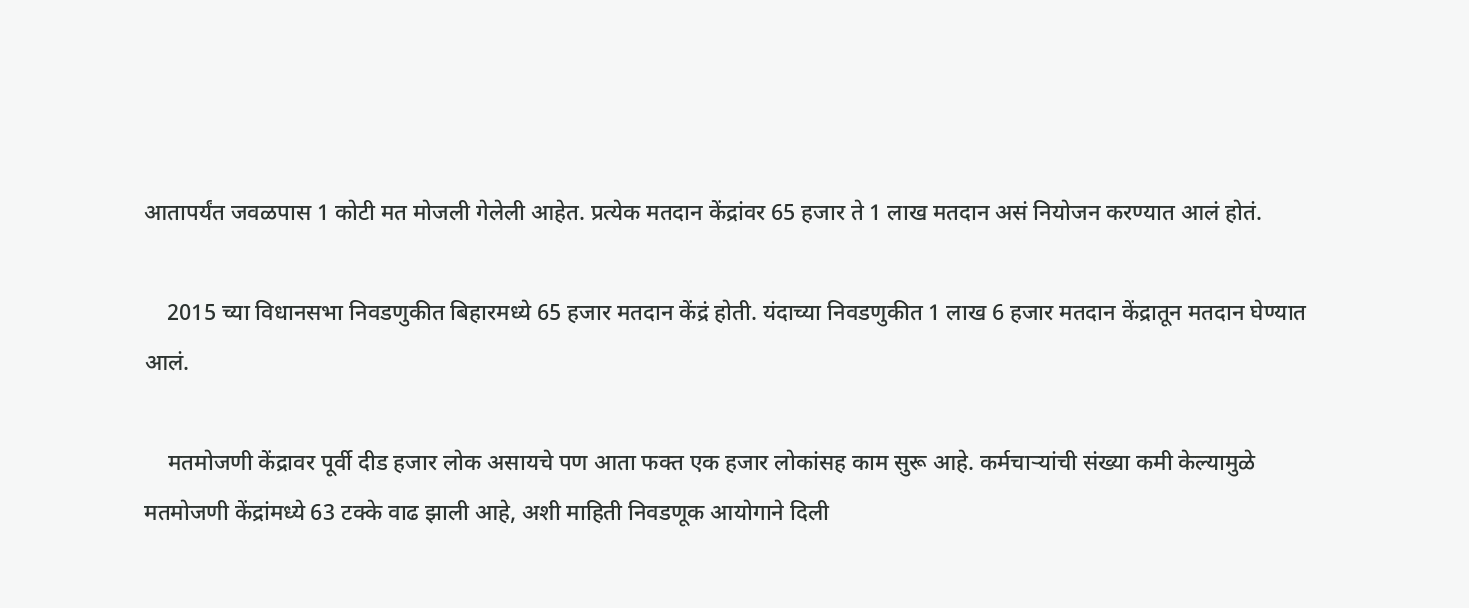आतापर्यंत जवळपास 1 कोटी मत मोजली गेलेली आहेत. प्रत्येक मतदान केंद्रांवर 65 हजार ते 1 लाख मतदान असं नियोजन करण्यात आलं होतं.

    2015 च्या विधानसभा निवडणुकीत बिहारमध्ये 65 हजार मतदान केंद्रं होती. यंदाच्या निवडणुकीत 1 लाख 6 हजार मतदान केंद्रातून मतदान घेण्यात आलं.

    मतमोजणी केंद्रावर पूर्वी दीड हजार लोक असायचे पण आता फक्त एक हजार लोकांसह काम सुरू आहे. कर्मचाऱ्यांची संख्या कमी केल्यामुळे मतमोजणी केंद्रांमध्ये 63 टक्के वाढ झाली आहे, अशी माहिती निवडणूक आयोगाने दिली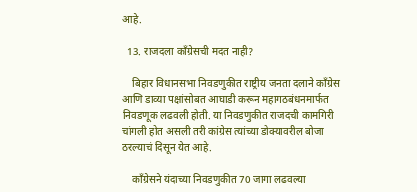आहे.

  13. राजदला काँग्रेसची मदत नाही?

    बिहार विधानसभा निवडणुकीत राष्ट्रीय जनता दलाने काँग्रेस आणि डाव्या पक्षांसोबत आघाडी करून महागठबंधनमार्फत निवडणूक लढवली होती. या निवडणुकीत राजदची कामगिरी चांगली होत असली तरी कांग्रेस त्यांच्या डोक्यावरील बोजा ठरल्याचं दिसून येत आहे.

    काँग्रेसने यंदाच्या निवडणुकीत 70 जागा लढवल्या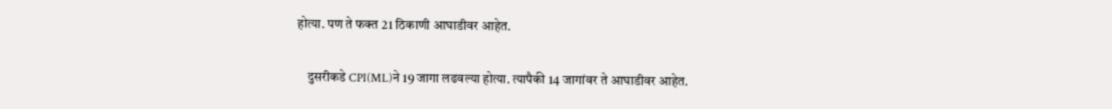होत्या. पण ते फक्त 21 ठिकाणी आघाडीवर आहेत.

    दुसरीकडे CPI(ML)ने 19 जागा लढवल्या होत्या. त्यापैकी 14 जागांवर ते आघाडीवर आहेत.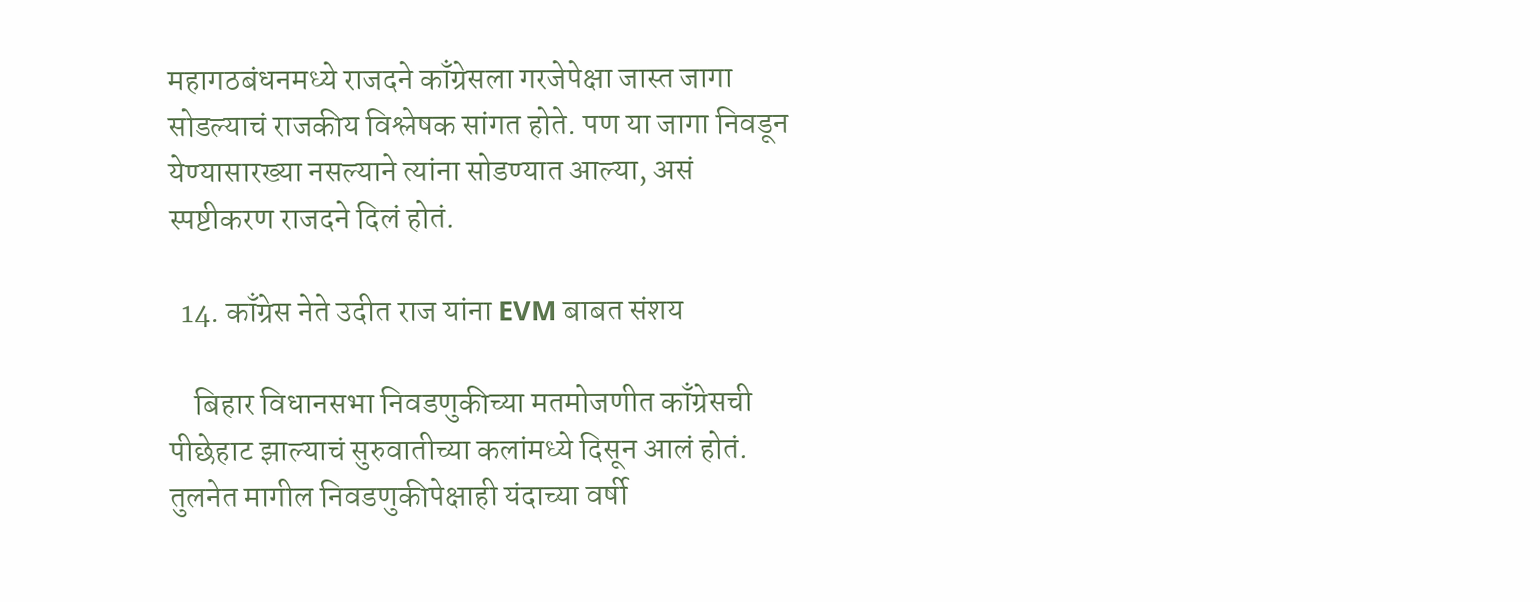महागठबंधनमध्ये राजदने काँग्रेसला गरजेपेक्षा जास्त जागा सोडल्याचं राजकीय विश्लेषक सांगत होते. पण या जागा निवडून येण्यासारख्या नसल्याने त्यांना सोडण्यात आल्या, असं स्पष्टीकरण राजदने दिलं होतं.

  14. काँग्रेस नेते उदीत राज यांना EVM बाबत संशय

    बिहार विधानसभा निवडणुकीच्या मतमोजणीत काँग्रेसची पीछेहाट झाल्याचं सुरुवातीच्या कलांमध्ये दिसून आलं होतं. तुलनेत मागील निवडणुकीपेक्षाही यंदाच्या वर्षी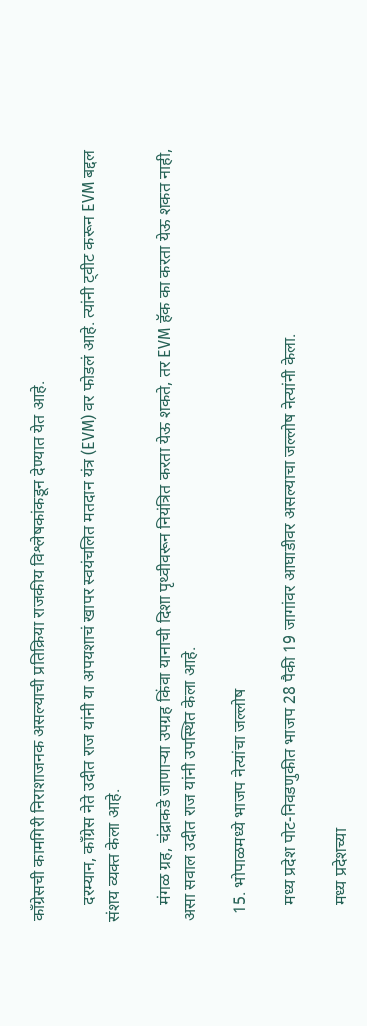काँग्रेसची कामगिरी निराशाजनक असल्याची प्रतिक्रिया राजकीय विश्लेषकांकडून देण्यात येत आहे.

    दरम्यान, काँग्रेस नेते उदीत राज यांनी या अपयशाचं खापर स्वयंचलित मतदान यंत्र (EVM) वर फोडलं आहे. त्यांनी ट्वीट करून EVM बद्दल संशय व्यक्त केला आहे.

    मंगळ ग्रह, चंद्राकडे जाणाऱ्या उपग्रह किंवा यानाची दिशा पृथ्वीवरून नियंत्रित करता येऊ शकते, तर EVM हॅक का करता येऊ शकत नाही, असा सवाल उदीत राज यांनी उपस्थित केला आहे.

  15. भोपाळमध्ये भाजप नेत्यांचा जल्लोष

    मध्य प्रदेश पोट-निवडणुकीत भाजप 28 पैकी 19 जागांवर आघाडीवर असल्याचा जल्लोष नेत्यांनी केला.

    मध्य प्रदेशच्या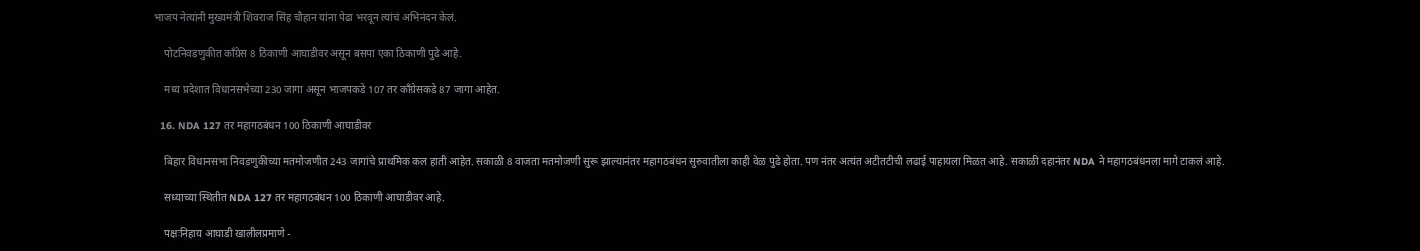भाजप नेत्यांनी मुख्यमंत्री शिवराज सिंह चौहान यांना पेढा भरवून त्यांचं अभिनंदन केलं.

    पोटनिवडणुकीत काँग्रेस 8 ठिकाणी आघाडीवर असून बसपा एका ठिकाणी पुढे आहे.

    मध्य प्रदेशात विधानसभेच्या 230 जागा असून भाजपकडे 107 तर काँग्रेसकडे 87 जागा आहेत.

  16. NDA 127 तर महागठबंधन 100 ठिकाणी आघाडीवर

    बिहार विधानसभा निवडणुकीच्या मतमोजणीत 243 जागांचे प्राथमिक कल हाती आहेत. सकाळी 8 वाजता मतमोजणी सुरू झाल्यानंतर महागठबंधन सुरुवातीला काही वेळ पुढे होता. पण नंतर अत्यंत अटीतटीची लढाई पाहायला मिळत आहे. सकाळी दहानंतर NDA ने महागठबंधनला मागे टाकलं आहे.

    सध्याच्या स्थितीत NDA 127 तर महागठबंधन 100 ठिकाणी आघाडीवर आहे.

    पक्षःनिहाय आघाडी खालीलप्रमाणे -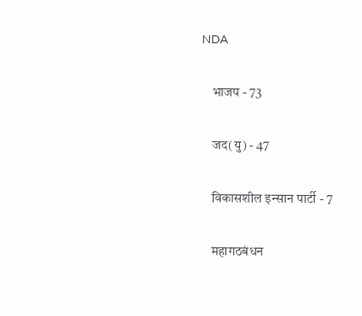NDA

    भाजप - 73

    जद(यु) - 47

    विकासशील इन्सान पार्टी - 7

    महागठबंधन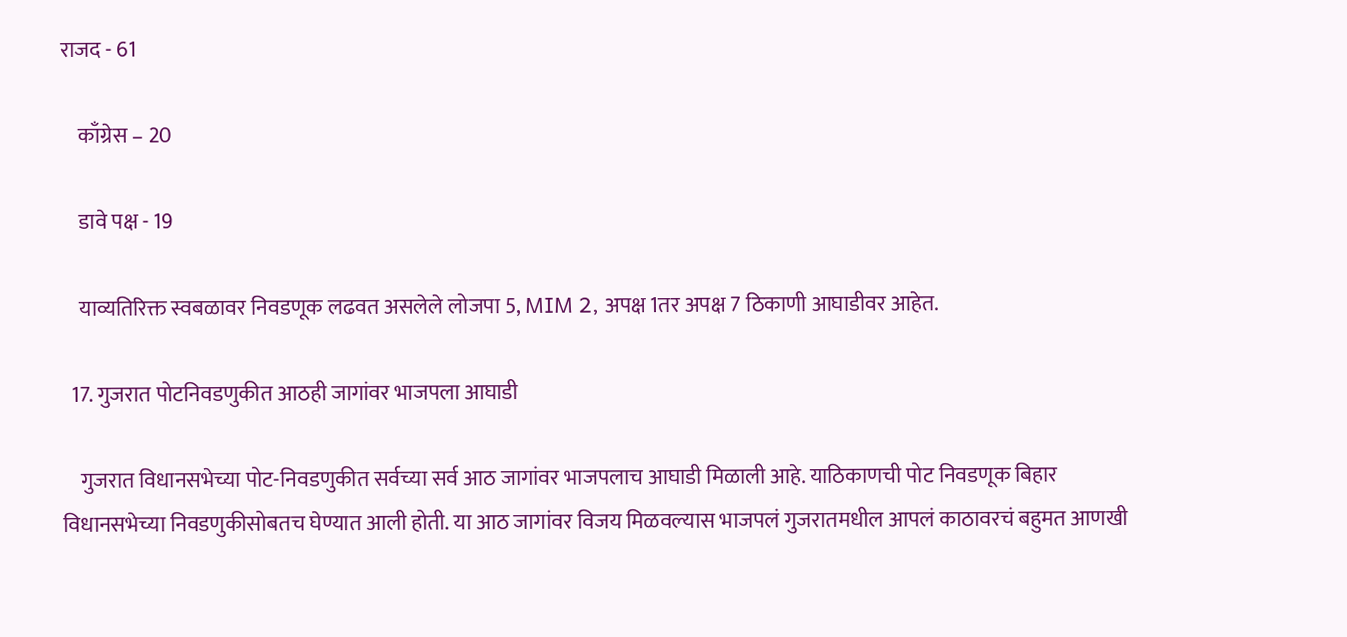राजद - 61

    काँग्रेस – 20

    डावे पक्ष - 19

    याव्यतिरिक्त स्वबळावर निवडणूक लढवत असलेले लोजपा 5, MIM 2, अपक्ष 1तर अपक्ष 7 ठिकाणी आघाडीवर आहेत.

  17. गुजरात पोटनिवडणुकीत आठही जागांवर भाजपला आघाडी

    गुजरात विधानसभेच्या पोट-निवडणुकीत सर्वच्या सर्व आठ जागांवर भाजपलाच आघाडी मिळाली आहे. याठिकाणची पोट निवडणूक बिहार विधानसभेच्या निवडणुकीसोबतच घेण्यात आली होती. या आठ जागांवर विजय मिळवल्यास भाजपलं गुजरातमधील आपलं काठावरचं बहुमत आणखी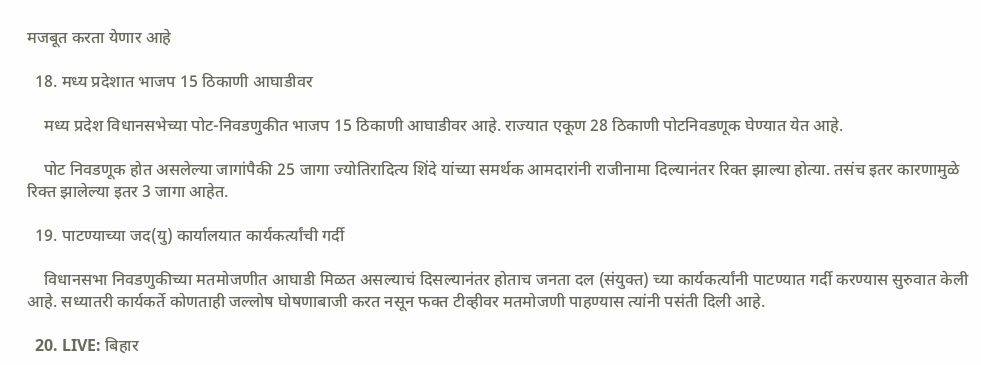मजबूत करता येणार आहे

  18. मध्य प्रदेशात भाजप 15 ठिकाणी आघाडीवर

    मध्य प्रदेश विधानसभेच्या पोट-निवडणुकीत भाजप 15 ठिकाणी आघाडीवर आहे. राज्यात एकूण 28 ठिकाणी पोटनिवडणूक घेण्यात येत आहे.

    पोट निवडणूक होत असलेल्या जागांपैकी 25 जागा ज्योतिरादित्य शिंदे यांच्या समर्थक आमदारांनी राजीनामा दिल्यानंतर रिक्त झाल्या होत्या. तसंच इतर कारणामुळे रिक्त झालेल्या इतर 3 जागा आहेत.

  19. पाटण्याच्या जद(यु) कार्यालयात कार्यकर्त्यांची गर्दी

    विधानसभा निवडणुकीच्या मतमोजणीत आघाडी मिळत असल्याचं दिसल्यानंतर होताच जनता दल (संयुक्त) च्या कार्यकर्त्यांनी पाटण्यात गर्दी करण्यास सुरुवात केली आहे. सध्यातरी कार्यकर्ते कोणताही जल्लोष घोषणाबाजी करत नसून फक्त टीव्हीवर मतमोजणी पाहण्यास त्यांनी पसंती दिली आहे.

  20. LIVE: बिहार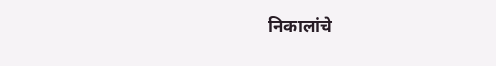निकालांचे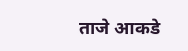ताजे आकडे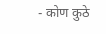- कोण कुठे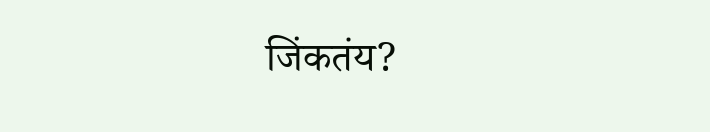जिंकतंय?